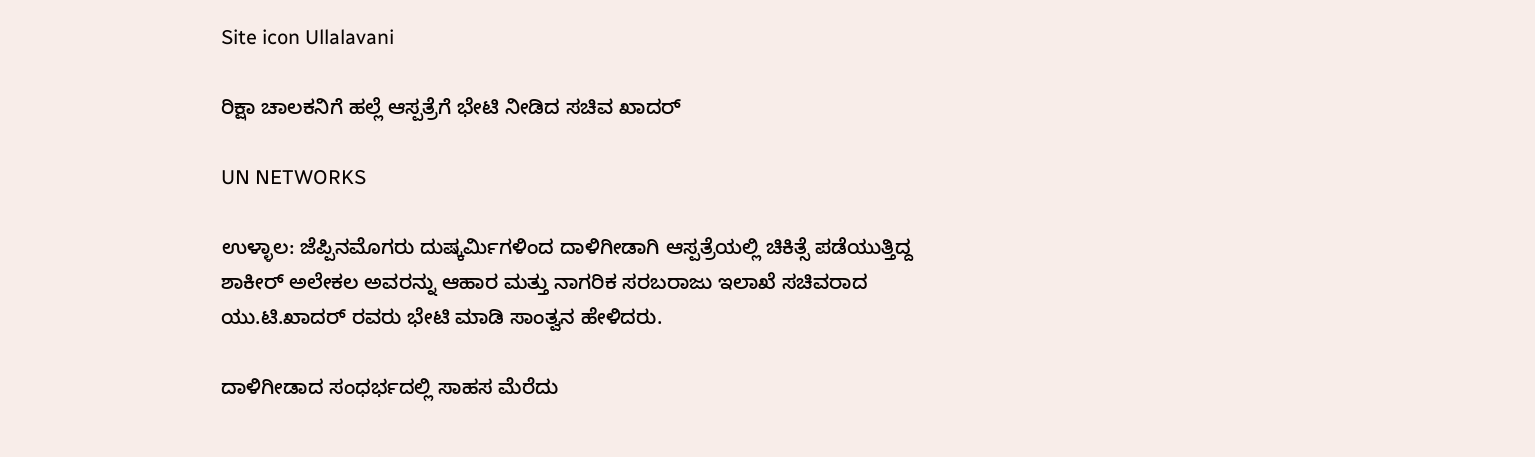Site icon Ullalavani

ರಿಕ್ಷಾ ಚಾಲಕನಿಗೆ ಹಲ್ಲೆ ಆಸ್ಪತ್ರೆಗೆ ಭೇಟಿ ನೀಡಿದ ಸಚಿವ ಖಾದರ್

UN NETWORKS

ಉಳ್ಳಾಲ: ಜೆಪ್ಪಿನಮೊಗರು ದುಷ್ಕರ್ಮಿಗಳಿಂದ ದಾಳಿಗೀಡಾಗಿ ಆಸ್ಪತ್ರೆಯಲ್ಲಿ ಚಿಕಿತ್ಸೆ ಪಡೆಯುತ್ತಿದ್ದ ಶಾಕೀರ್ ಅಲೇಕಲ ಅವರನ್ನು ಆಹಾರ ಮತ್ತು ನಾಗರಿಕ ಸರಬರಾಜು ಇಲಾಖೆ ಸಚಿವರಾದ ಯು.ಟಿ.ಖಾದರ್ ರವರು ಭೇಟಿ ಮಾಡಿ ಸಾಂತ್ವನ ಹೇಳಿದರು.

ದಾಳಿಗೀಡಾದ ಸಂಧರ್ಭದಲ್ಲಿ ಸಾಹಸ ಮೆರೆದು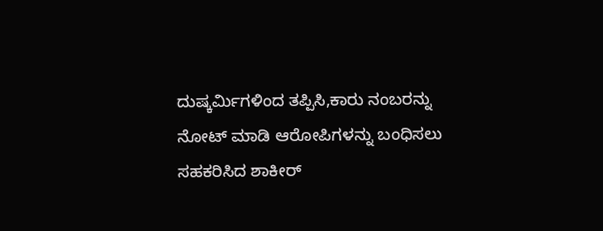ದುಷ್ಕರ್ಮಿಗಳಿಂದ ತಪ್ಪಿಸಿ,ಕಾರು ನಂಬರನ್ನು ನೋಟ್ ಮಾಡಿ ಆರೋಪಿಗಳನ್ನು ಬಂಧಿಸಲು ಸಹಕರಿಸಿದ ಶಾಕೀರ್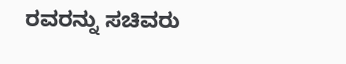ರವರನ್ನು ಸಚಿವರು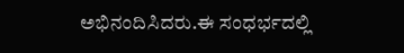ಅಭಿನಂದಿಸಿದರು.ಈ ಸಂಧರ್ಭದಲ್ಲಿ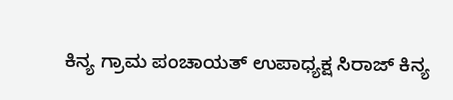ಕಿನ್ಯ ಗ್ರಾಮ ಪಂಚಾಯತ್ ಉಪಾಧ್ಯಕ್ಷ ಸಿರಾಜ್ ಕಿನ್ಯ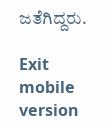ಜತೆಗಿದ್ದರು.

Exit mobile version